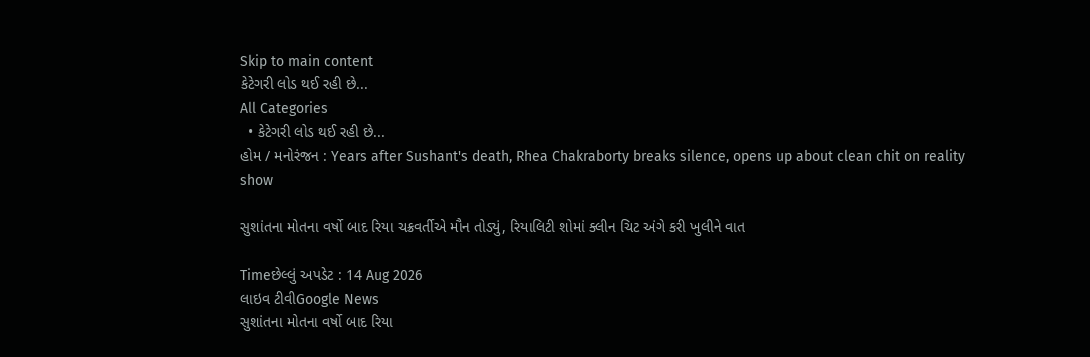Skip to main content
કેટેગરી લોડ થઈ રહી છે...
All Categories
  • કેટેગરી લોડ થઈ રહી છે...
હોમ / મનોરંજન : Years after Sushant's death, Rhea Chakraborty breaks silence, opens up about clean chit on reality show

સુશાંતના મોતના વર્ષો બાદ રિયા ચક્રવર્તીએ મૌન તોડ્યું, રિયાલિટી શોમાં ક્લીન ચિટ અંગે કરી ખુલીને વાત

Timeછેલ્લું અપડેટ : 14 Aug 2026
લાઇવ ટીવીGoogle News
સુશાંતના મોતના વર્ષો બાદ રિયા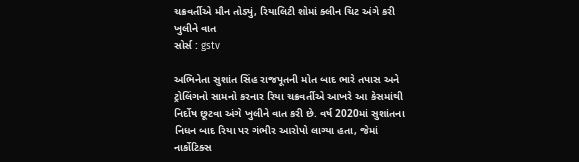ચક્રવર્તીએ મૌન તોડ્યું, રિયાલિટી શોમાં ક્લીન ચિટ અંગે કરી ખુલીને વાત
સોર્સ : gstv

અભિનેતા સુશાંત સિંહ રાજપૂતની મોત બાદ ભારે તપાસ અને ટ્રોલિંગનો સામનો કરનાર રિયા ચક્રવર્તીએ આખરે આ કેસમાંથી નિર્દોષ છૂટવા અંગે ખુલીને વાત કરી છે. વર્ષ 2020માં સુશાંતના નિધન બાદ રિયા પર ગંભીર આરોપો લાગ્યા હતા, જેમાં નાર્કોટિક્સ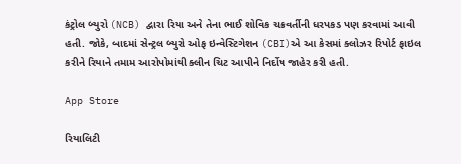કંટ્રોલ બ્યુરો (NCB) દ્વારા રિયા અને તેના ભાઈ શોવિક ચક્રવર્તીની ધરપકડ પણ કરવામાં આવી હતી. જોકે, બાદમાં સેન્ટ્રલ બ્યુરો ઓફ ઇન્વેસ્ટિગેશન (CBI)એ આ કેસમાં ક્લોઝર રિપોર્ટ ફાઇલ કરીને રિયાને તમામ આરોપોમાંથી ક્લીન ચિટ આપીને નિર્દોષ જાહેર કરી હતી.

App Store

રિયાલિટી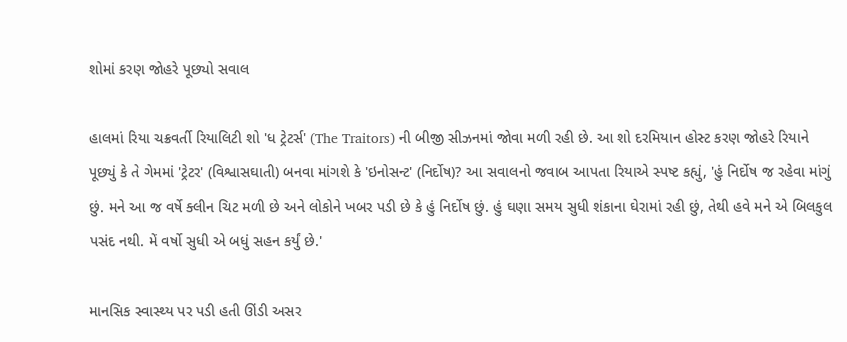શોમાં કરણ જોહરે પૂછ્યો સવાલ

હાલમાં રિયા ચક્રવર્તી રિયાલિટી શો 'ધ ટ્રેટર્સ' (The Traitors) ની બીજી સીઝનમાં જોવા મળી રહી છે. આ શો દરમિયાન હોસ્ટ કરણ જોહરે રિયાને પૂછ્યું કે તે ગેમમાં 'ટ્રેટર' (વિશ્વાસઘાતી) બનવા માંગશે કે 'ઇનોસન્ટ' (નિર્દોષ)? આ સવાલનો જવાબ આપતા રિયાએ સ્પષ્ટ કહ્યું, 'હું નિર્દોષ જ રહેવા માંગું છું. મને આ જ વર્ષે ક્લીન ચિટ મળી છે અને લોકોને ખબર પડી છે કે હું નિર્દોષ છું. હું ઘણા સમય સુધી શંકાના ઘેરામાં રહી છું, તેથી હવે મને એ બિલકુલ પસંદ નથી. મેં વર્ષો સુધી એ બધું સહન કર્યું છે.'

માનસિક સ્વાસ્થ્ય પર પડી હતી ઊંડી અસર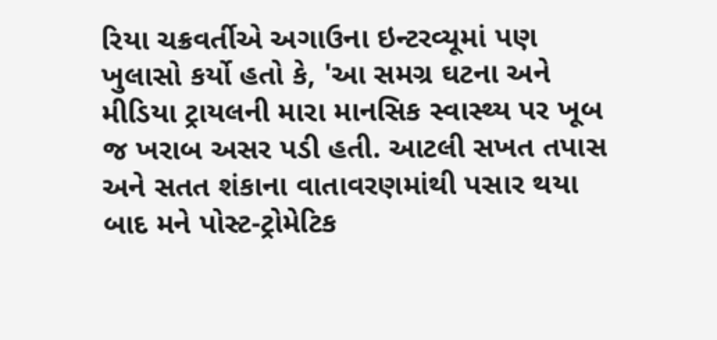રિયા ચક્રવર્તીએ અગાઉના ઇન્ટરવ્યૂમાં પણ ખુલાસો કર્યો હતો કે, 'આ સમગ્ર ઘટના અને મીડિયા ટ્રાયલની મારા માનસિક સ્વાસ્થ્ય પર ખૂબ જ ખરાબ અસર પડી હતી. આટલી સખત તપાસ અને સતત શંકાના વાતાવરણમાંથી પસાર થયા બાદ મને પોસ્ટ-ટ્રોમેટિક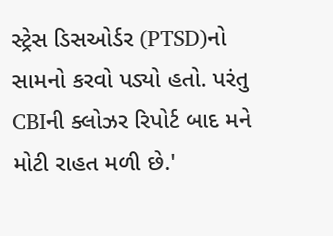સ્ટ્રેસ ડિસઓર્ડર (PTSD)નો સામનો કરવો પડ્યો હતો. પરંતુ CBIની ક્લોઝર રિપોર્ટ બાદ મને મોટી રાહત મળી છે.'